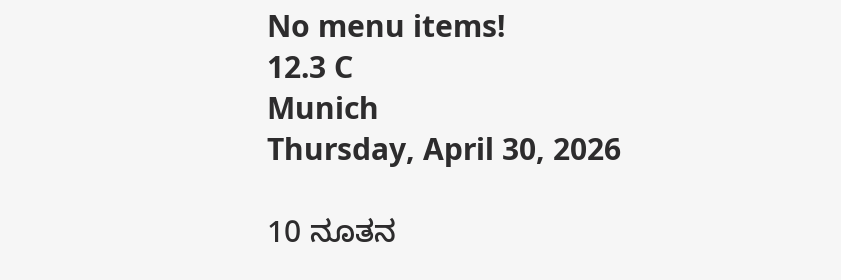No menu items!
12.3 C
Munich
Thursday, April 30, 2026

10 ನೂತನ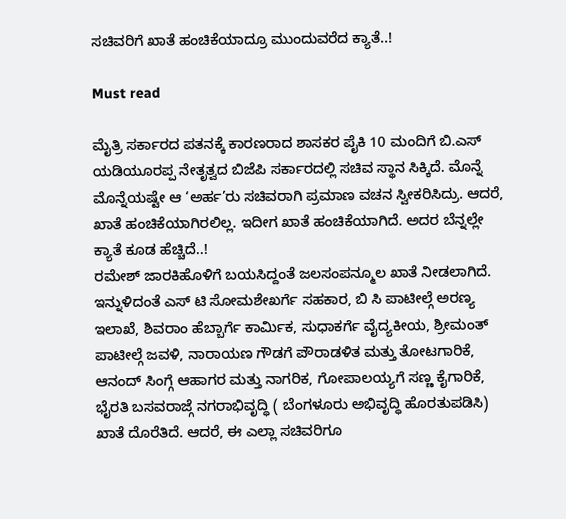ಸಚಿವರಿಗೆ ಖಾತೆ ಹಂಚಿಕೆಯಾದ್ರೂ ಮುಂದುವರೆದ ಕ್ಯಾತೆ..!

Must read

ಮೈತ್ರಿ ಸರ್ಕಾರದ ಪತನಕ್ಕೆ ಕಾರಣರಾದ ಶಾಸಕರ ಪೈಕಿ 10 ಮಂದಿಗೆ ಬಿ.ಎಸ್ ಯಡಿಯೂರಪ್ಪ ನೇತೃತ್ವದ ಬಿಜೆಪಿ ಸರ್ಕಾರದಲ್ಲಿ ಸಚಿವ ಸ್ಥಾನ ಸಿಕ್ಕಿದೆ. ಮೊನ್ನೆ ಮೊನ್ನೆಯಷ್ಟೇ ಆ ‘ಅರ್ಹ’ರು ಸಚಿವರಾಗಿ ಪ್ರಮಾಣ ವಚನ ಸ್ವೀಕರಿಸಿದ್ರು. ಆದರೆ, ಖಾತೆ ಹಂಚಿಕೆಯಾಗಿರಲಿಲ್ಲ. ಇದೀಗ ಖಾತೆ ಹಂಚಿಕೆಯಾಗಿದೆ. ಅದರ ಬೆನ್ನಲ್ಲೇ ಕ್ಯಾತೆ ಕೂಡ ಹೆಚ್ಚಿದೆ..!
ರಮೇಶ್ ಜಾರಕಿಹೊಳಿಗೆ ಬಯಸಿದ್ದಂತೆ ಜಲಸಂಪನ್ಮೂಲ ಖಾತೆ ನೀಡಲಾಗಿದೆ. ಇನ್ನುಳಿದಂತೆ ಎಸ್ ಟಿ ಸೋಮಶೇಖರ್ಗೆ ಸಹಕಾರ, ಬಿ ಸಿ ಪಾಟೀಲ್ಗೆ ಅರಣ್ಯ ಇಲಾಖೆ, ಶಿವರಾಂ ಹೆಬ್ಬಾರ್ಗೆ ಕಾರ್ಮಿಕ, ಸುಧಾಕರ್ಗೆ ವೈದ್ಯಕೀಯ, ಶ್ರೀಮಂತ್ ಪಾಟೀಲ್ಗೆ ಜವಳಿ, ನಾರಾಯಣ ಗೌಡಗೆ ಪೌರಾಡಳಿತ ಮತ್ತು ತೋಟಗಾರಿಕೆ, ಆನಂದ್ ಸಿಂಗ್ಗೆ ಆಹಾಗರ ಮತ್ತು ನಾಗರಿಕ, ಗೋಪಾಲಯ್ಯಗೆ ಸಣ್ಣ ಕೈಗಾರಿಕೆ, ಭೈರತಿ ಬಸವರಾಜ್ಗೆ ನಗರಾಭಿವೃದ್ಧಿ ( ಬೆಂಗಳೂರು ಅಭಿವೃದ್ಧಿ ಹೊರತುಪಡಿಸಿ) ಖಾತೆ ದೊರೆತಿದೆ. ಆದರೆ, ಈ ಎಲ್ಲಾ ಸಚಿವರಿಗೂ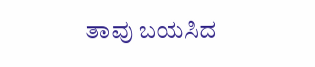ತಾವು ಬಯಸಿದ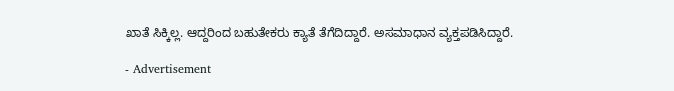ಖಾತೆ ಸಿಕ್ಕಿಲ್ಲ. ಆದ್ದರಿಂದ ಬಹುತೇಕರು ಕ್ಯಾತೆ ತೆಗೆದಿದ್ದಾರೆ. ಅಸಮಾಧಾನ ವ್ಯಕ್ತಪಡಿಸಿದ್ದಾರೆ.

- Advertisement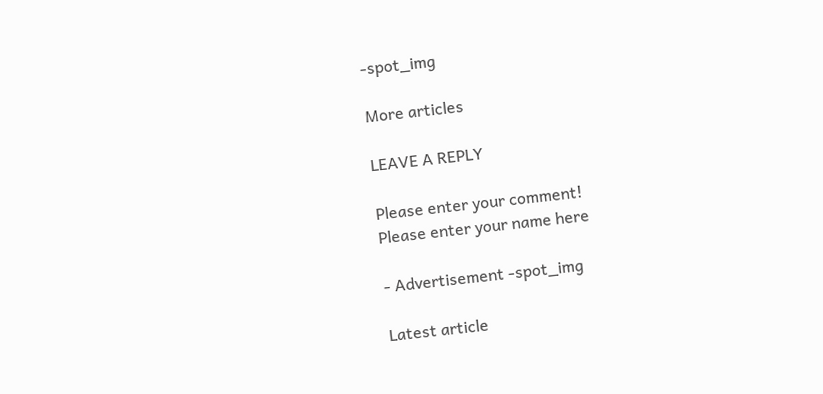-spot_img

More articles

LEAVE A REPLY

Please enter your comment!
Please enter your name here

- Advertisement -spot_img

Latest article